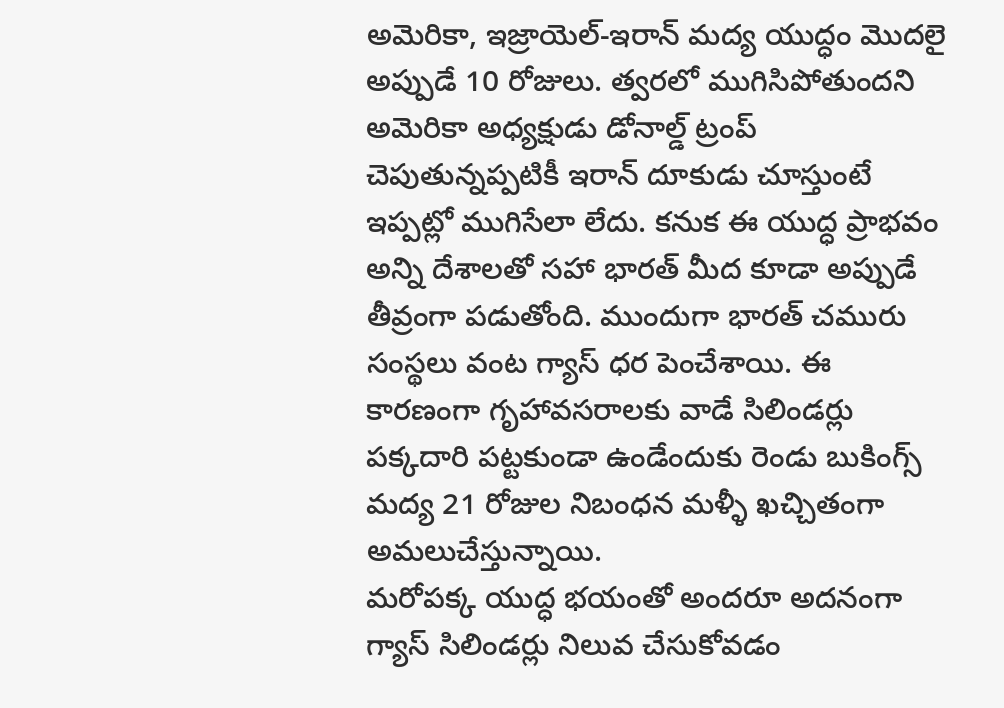అమెరికా, ఇజ్రాయెల్-ఇరాన్ మద్య యుద్ధం మొదలై అప్పుడే 10 రోజులు. త్వరలో ముగిసిపోతుందని అమెరికా అధ్యక్షుడు డోనాల్డ్ ట్రంప్ చెపుతున్నప్పటికీ ఇరాన్ దూకుడు చూస్తుంటే ఇప్పట్లో ముగిసేలా లేదు. కనుక ఈ యుద్ధ ప్రాభవం అన్ని దేశాలతో సహా భారత్ మీద కూడా అప్పుడే తీవ్రంగా పడుతోంది. ముందుగా భారత్ చమురు సంస్థలు వంట గ్యాస్ ధర పెంచేశాయి. ఈ కారణంగా గృహావసరాలకు వాడే సిలిండర్లు పక్కదారి పట్టకుండా ఉండేందుకు రెండు బుకింగ్స్ మద్య 21 రోజుల నిబంధన మళ్ళీ ఖచ్చితంగా అమలుచేస్తున్నాయి.
మరోపక్క యుద్ధ భయంతో అందరూ అదనంగా గ్యాస్ సిలిండర్లు నిలువ చేసుకోవడం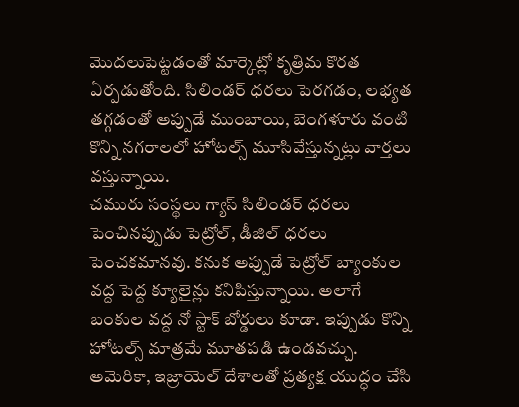మొదలుపెట్టడంతో మార్కెట్లో కృత్రిమ కొరత ఏర్పడుతోంది. సిలిండర్ ధరలు పెరగడం, లభ్యత తగ్గడంతో అప్పుడే ముంబాయి, బెంగళూరు వంటి కొన్ని నగరాలలో హోటల్స్ మూసివేస్తున్నట్లు వార్తలు వస్తున్నాయి.
చమురు సంస్థలు గ్యాస్ సిలిండర్ ధరలు పెంచినప్పుడు పెట్రోల్, డీజిల్ ధరలు పెంచకమానవు. కనుక అప్పుడే పెట్రోల్ బ్యాంకుల వద్ద పెద్ద క్యూలైన్లు కనిపిస్తున్నాయి. అలాగే బంకుల వద్ద నో స్టాక్ బోర్డులు కూడా. ఇప్పుడు కొన్ని హోటల్స్ మాత్రమే మూతపడి ఉండవచ్చు.
అమెరికా, ఇజ్రాయెల్ దేశాలతో ప్రత్యక్ష యుద్ధం చేసి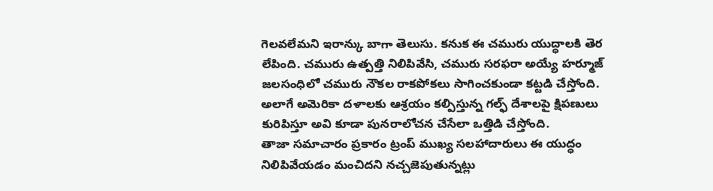గెలవలేమని ఇరాన్కు బాగా తెలుసు. కనుక ఈ చమురు యుద్ధాలకి తెర లేపింది. చమురు ఉత్పత్తి నిలిపివేసి, చమురు సరఫరా అయ్యే హర్మూజ్ జలసంధిలో చమురు నౌకల రాకపోకలు సాగించకుండా కట్టడి చేస్తోంది. అలాగే అమెరికా దళాలకు ఆశ్రయం కల్పిస్తున్న గల్ఫ్ దేశాలపై క్షిపణులు కురిపిస్తూ అవి కూడా పునరాలోచన చేసేలా ఒత్తిడి చేస్తోంది.
తాజా సమాచారం ప్రకారం ట్రంప్ ముఖ్య సలహాదారులు ఈ యుద్ధం నిలిపివేయడం మంచిదని నచ్చజెపుతున్నట్లు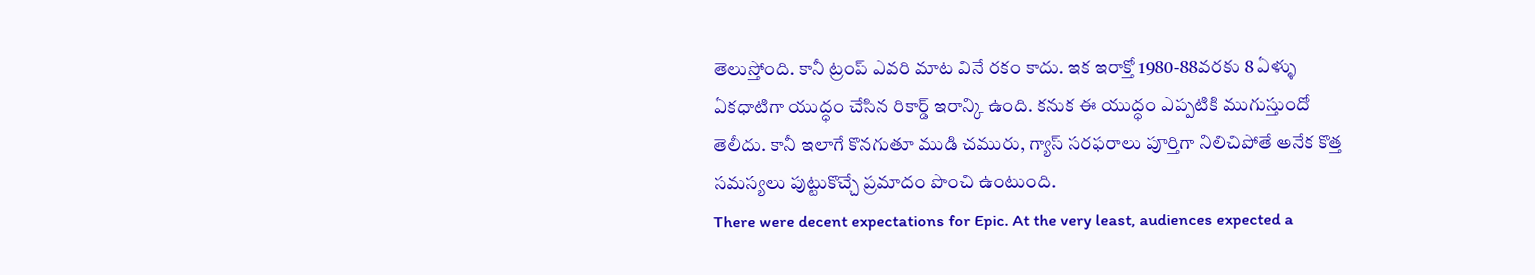తెలుస్తోంది. కానీ ట్రంప్ ఎవరి మాట వినే రకం కాదు. ఇక ఇరాక్తో 1980-88వరకు 8 ఏళ్ళు ఏకధాటిగా యుద్ధం చేసిన రికార్డ్ ఇరాన్కి ఉంది. కనుక ఈ యుద్ధం ఎప్పటికి ముగుస్తుందో తెలీదు. కానీ ఇలాగే కొనగుతూ ముడి చమురు, గ్యాస్ సరఫరాలు పూర్తిగా నిలిచిపోతే అనేక కొత్త సమస్యలు పుట్టుకొచ్చే ప్రమాదం పొంచి ఉంటుంది.
There were decent expectations for Epic. At the very least, audiences expected a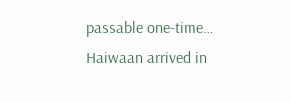passable one-time…
Haiwaan arrived in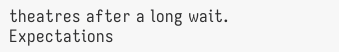theatres after a long wait. Expectations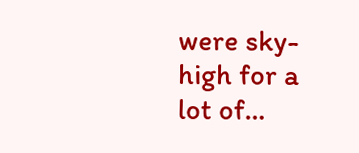were sky-high for a lot of…